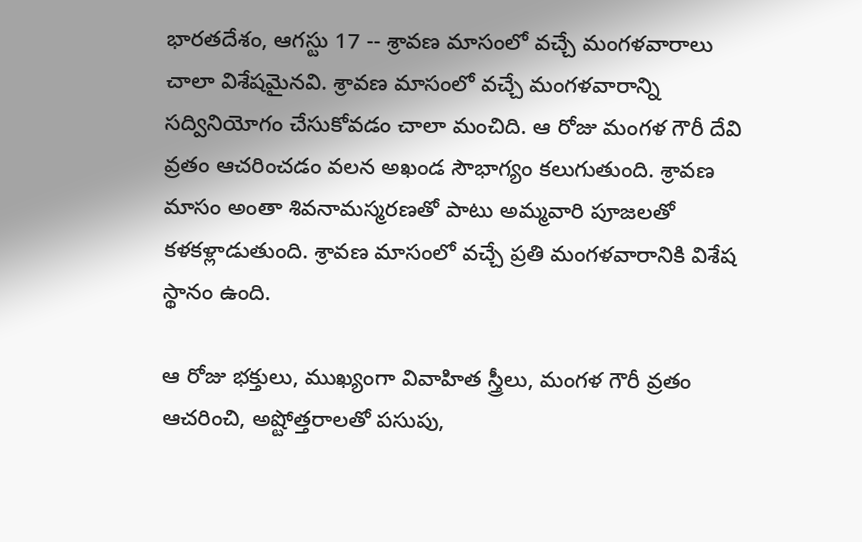భారతదేశం, ఆగస్టు 17 -- శ్రావణ మాసంలో వచ్చే మంగళవారాలు చాలా విశేషమైనవి. శ్రావణ మాసంలో వచ్చే మంగళవారాన్ని సద్వినియోగం చేసుకోవడం చాలా మంచిది. ఆ రోజు మంగళ గౌరీ దేవి వ్రతం ఆచరించడం వలన అఖండ సౌభాగ్యం కలుగుతుంది. శ్రావణ మాసం అంతా శివనామస్మరణతో పాటు అమ్మవారి పూజలతో కళకళ్లాడుతుంది. శ్రావణ మాసంలో వచ్చే ప్రతి మంగళవారానికి విశేష స్థానం ఉంది.

ఆ రోజు భక్తులు, ముఖ్యంగా వివాహిత స్త్రీలు, మంగళ గౌరీ వ్రతం ఆచరించి, అష్టోత్తరాలతో పసుపు,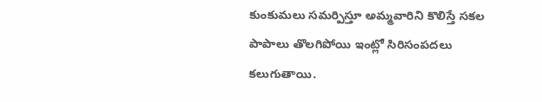కుంకుమలు సమర్పిస్తూ అమ్మవారిని కొలిస్తే సకల పాపాలు తొలగిపోయి ఇంట్లో సిరిసంపదలు కలుగుతాయి.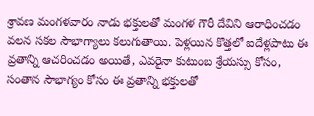శ్రావణ మంగళవారం నాడు భక్తులతో మంగళ గౌరీ దేవిని ఆరాధించడం వలన సకల సౌభాగ్యాలు కలుగుతాయి. పెళ్లయిన కొత్తలో ఐదేళ్లపాటు ఈ వ్రతాన్ని ఆచరించడం అయితే, ఎవరైనా కుటుంబ శ్రేయస్సు కోసం, సంతాన సౌభాగ్యం కోసం ఈ వ్రతాన్ని భక్తులతో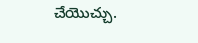చేయొచ్చు.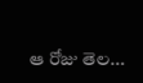ఆ రోజు తెల...